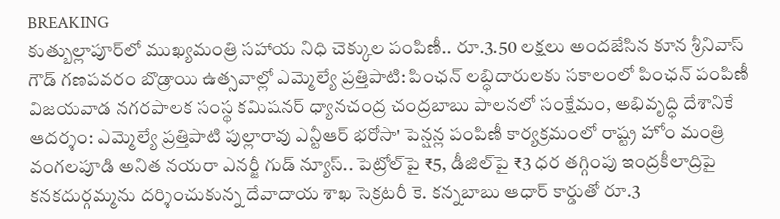BREAKING
కుత్బుల్లాపూర్‌లో ముఖ్యమంత్రి సహాయ నిధి చెక్కుల పంపిణీ.. రూ.3.50 లక్షలు అందజేసిన కూన శ్రీనివాస్ గౌడ్ గణపవరం బొడ్రాయి ఉత్సవాల్లో ఎమ్మెల్యే ప్రత్తిపాటి: పింఛన్ లబ్ధిదారులకు సకాలంలో పింఛన్ పంపిణీ విజయవాడ నగరపాలక సంస్థ కమిషనర్ ధ్యానచంద్ర చంద్రబాబు పాలనలో సంక్షేమం, అభివృద్ధి దేశానికే ఆదర్శం: ఎమ్మెల్యే ప్రత్తిపాటి పుల్లారావు ఎన్టీఆర్ భరోసా' పెన్షన్ల పంపిణీ కార్యక్రమంలో రాష్ట్ర హోం మంత్రి వంగలపూడి అనిత నయరా ఎనర్జీ గుడ్ న్యూస్.. పెట్రోల్‌పై ₹5, డీజిల్‌పై ₹3 ధర తగ్గింపు ఇంద్రకీలాద్రిపై కనకదుర్గమ్మను దర్శించుకున్న దేవాదాయ శాఖ సెక్రటరీ కె. కన్నబాబు ఆధార్ కార్డుతో రూ.3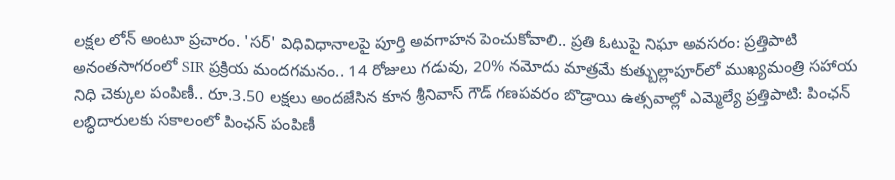లక్షల లోన్ అంటూ ప్రచారం. 'సర్' విధివిధానాలపై పూర్తి అవగాహన పెంచుకోవాలి.. ప్రతి ఓటుపై నిఘా అవసరం: ప్రత్తిపాటి అనంతసాగరంలో SIR ప్రక్రియ మందగమనం.. 14 రోజులు గడువు, 20% నమోదు మాత్రమే కుత్బుల్లాపూర్‌లో ముఖ్యమంత్రి సహాయ నిధి చెక్కుల పంపిణీ.. రూ.3.50 లక్షలు అందజేసిన కూన శ్రీనివాస్ గౌడ్ గణపవరం బొడ్రాయి ఉత్సవాల్లో ఎమ్మెల్యే ప్రత్తిపాటి: పింఛన్ లబ్ధిదారులకు సకాలంలో పింఛన్ పంపిణీ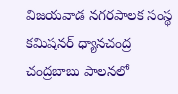విజయవాడ నగరపాలక సంస్థ కమిషనర్ ధ్యానచంద్ర చంద్రబాబు పాలనలో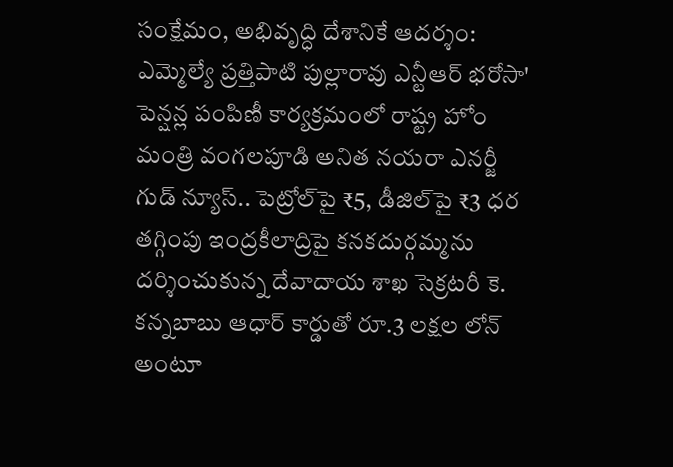సంక్షేమం, అభివృద్ధి దేశానికే ఆదర్శం: ఎమ్మెల్యే ప్రత్తిపాటి పుల్లారావు ఎన్టీఆర్ భరోసా' పెన్షన్ల పంపిణీ కార్యక్రమంలో రాష్ట్ర హోం మంత్రి వంగలపూడి అనిత నయరా ఎనర్జీ గుడ్ న్యూస్.. పెట్రోల్‌పై ₹5, డీజిల్‌పై ₹3 ధర తగ్గింపు ఇంద్రకీలాద్రిపై కనకదుర్గమ్మను దర్శించుకున్న దేవాదాయ శాఖ సెక్రటరీ కె. కన్నబాబు ఆధార్ కార్డుతో రూ.3 లక్షల లోన్ అంటూ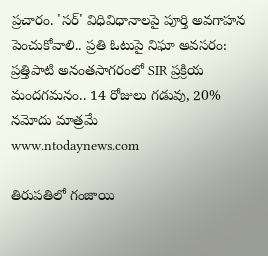ప్రచారం. 'సర్' విధివిధానాలపై పూర్తి అవగాహన పెంచుకోవాలి.. ప్రతి ఓటుపై నిఘా అవసరం: ప్రత్తిపాటి అనంతసాగరంలో SIR ప్రక్రియ మందగమనం.. 14 రోజులు గడువు, 20% నమోదు మాత్రమే
www.ntodaynews.com

తిరుపతిలో గంజాయి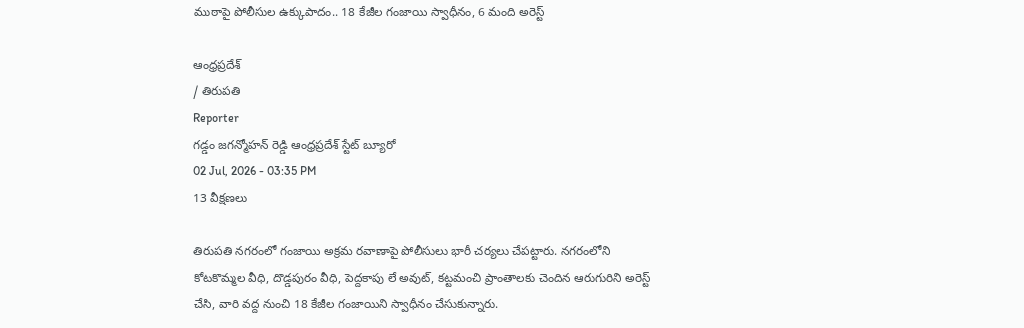ముఠాపై పోలీసుల ఉక్కుపాదం.. 18 కేజీల గంజాయి స్వాధీనం, 6 మంది అరెస్ట్

ఆంధ్రప్రదేశ్
/ తిరుపతి
Reporter
గడ్డం జగన్మోహన్ రెడ్డి ఆంధ్రప్రదేశ్ స్టేట్ బ్యూరో
02 Jul, 2026 - 03:35 PM
13 వీక్షణలు

తిరుపతి నగరంలో గంజాయి అక్రమ రవాణాపై పోలీసులు భారీ చర్యలు చేపట్టారు. నగరంలోని కోటకొమ్మల వీధి, దొడ్డపురం వీధి, పెద్దకాపు లే అవుట్, కట్టమంచి ప్రాంతాలకు చెందిన ఆరుగురిని అరెస్ట్ చేసి, వారి వద్ద నుంచి 18 కేజీల గంజాయిని స్వాధీనం చేసుకున్నారు.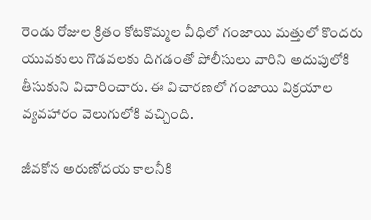రెండు రోజుల క్రితం కోటకొమ్మల వీధిలో గంజాయి మత్తులో కొందరు యువకులు గొడవలకు దిగడంతో పోలీసులు వారిని అదుపులోకి తీసుకుని విచారించారు. ఈ విచారణలో గంజాయి విక్రయాల వ్యవహారం వెలుగులోకి వచ్చింది.

జీవకోన అరుణోదయ కాలనీకి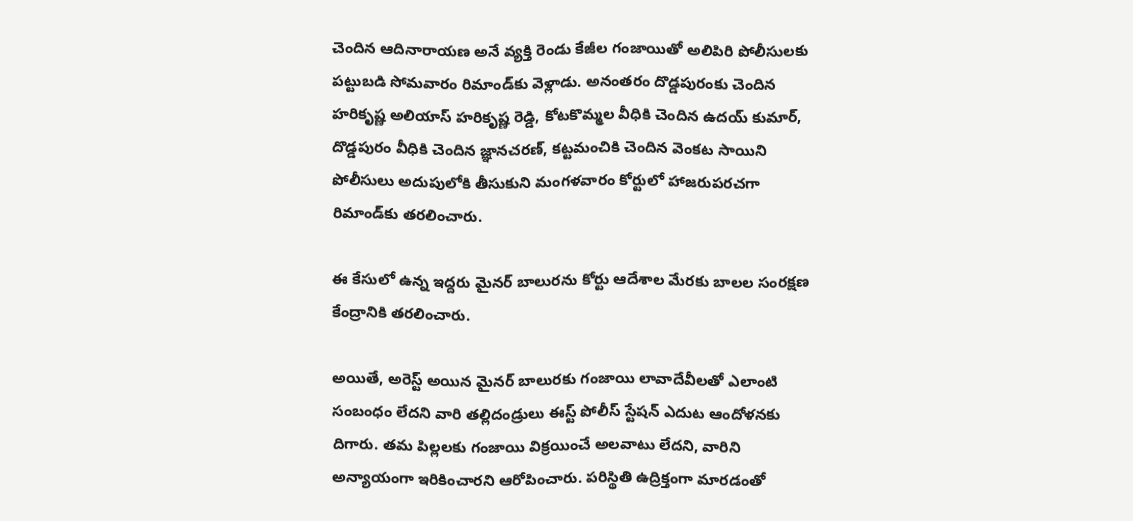చెందిన ఆదినారాయణ అనే వ్యక్తి రెండు కేజీల గంజాయితో అలిపిరి పోలీసులకు పట్టుబడి సోమవారం రిమాండ్‌కు వెళ్లాడు. అనంతరం దొడ్డపురంకు చెందిన హరికృష్ణ అలియాస్ హరికృష్ణ రెడ్డి, కోటకొమ్మల వీధికి చెందిన ఉదయ్ కుమార్, దొడ్డపురం వీధికి చెందిన జ్ఞానచరణ్, కట్టమంచికి చెందిన వెంకట సాయిని పోలీసులు అదుపులోకి తీసుకుని మంగళవారం కోర్టులో హాజరుపరచగా రిమాండ్‌కు తరలించారు.

ఈ కేసులో ఉన్న ఇద్దరు మైనర్ బాలురను కోర్టు ఆదేశాల మేరకు బాలల సంరక్షణ కేంద్రానికి తరలించారు.

అయితే, అరెస్ట్ అయిన మైనర్ బాలురకు గంజాయి లావాదేవీలతో ఎలాంటి సంబంధం లేదని వారి తల్లిదండ్రులు ఈస్ట్ పోలీస్ స్టేషన్ ఎదుట ఆందోళనకు దిగారు. తమ పిల్లలకు గంజాయి విక్రయించే అలవాటు లేదని, వారిని అన్యాయంగా ఇరికించారని ఆరోపించారు. పరిస్థితి ఉద్రిక్తంగా మారడంతో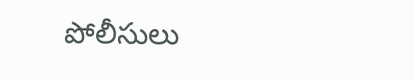పోలీసులు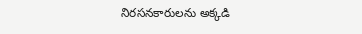నిరసనకారులను అక్కడి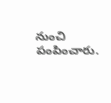నుంచి పంపించారు.